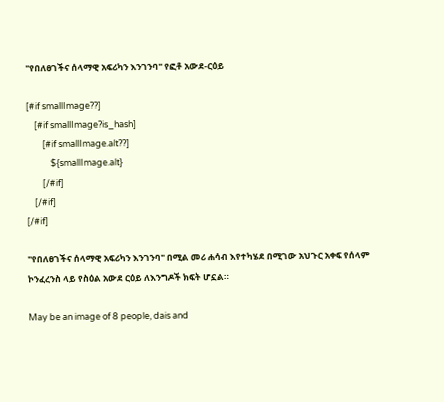"የበለፀገችና ሰላማዊ አፍሪካን እንገንባ" የፎቶ አውደ-ርዕይ

[#if smallImage??]
    [#if smallImage?is_hash]
        [#if smallImage.alt??]
            ${smallImage.alt}
        [/#if]
    [/#if]
[/#if]

"የበለፀገችና ሰላማዊ አፍሪካን እንገንባ" በሚል መሪ ሐሳብ እየተካሄደ በሚገው አህጉር አቀፍ የሰላም ኮንፈረንስ ላይ የስዕል አውደ ርዕይ ለእንግዶች ክፍት ሆኗል።

May be an image of 8 people, dais and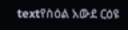textየስዕል አውደ ርዕዩ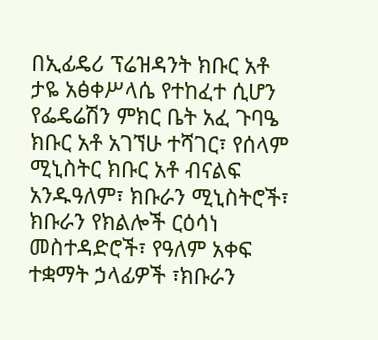በኢፊዴሪ ፕሬዝዳንት ክቡር አቶ ታዬ አፅቀሥላሴ የተከፈተ ሲሆን የፌዴሬሽን ምክር ቤት አፈ ጉባዔ ክቡር አቶ አገኘሁ ተሻገር፣ የሰላም ሚኒስትር ክቡር አቶ ብናልፍ አንዱዓለም፣ ክቡራን ሚኒስትሮች፣ ክቡራን የክልሎች ርዕሳነ መስተዳድሮች፣ የዓለም አቀፍ ተቋማት ኃላፊዎች ፣ክቡራን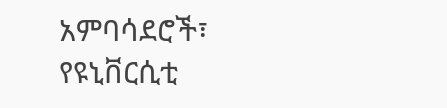አምባሳደሮች፣ የዩኒቨርሲቲ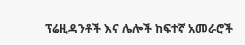ፕሬዚዳንቶች እና ሌሎች ከፍተኛ አመራሮች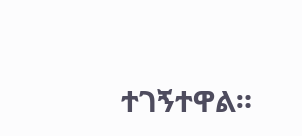ተገኝተዋል።